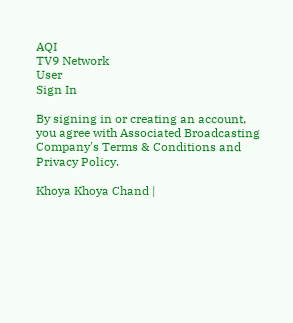AQI
TV9 Network
User
Sign In

By signing in or creating an account, you agree with Associated Broadcasting Company's Terms & Conditions and Privacy Policy.

Khoya Khoya Chand |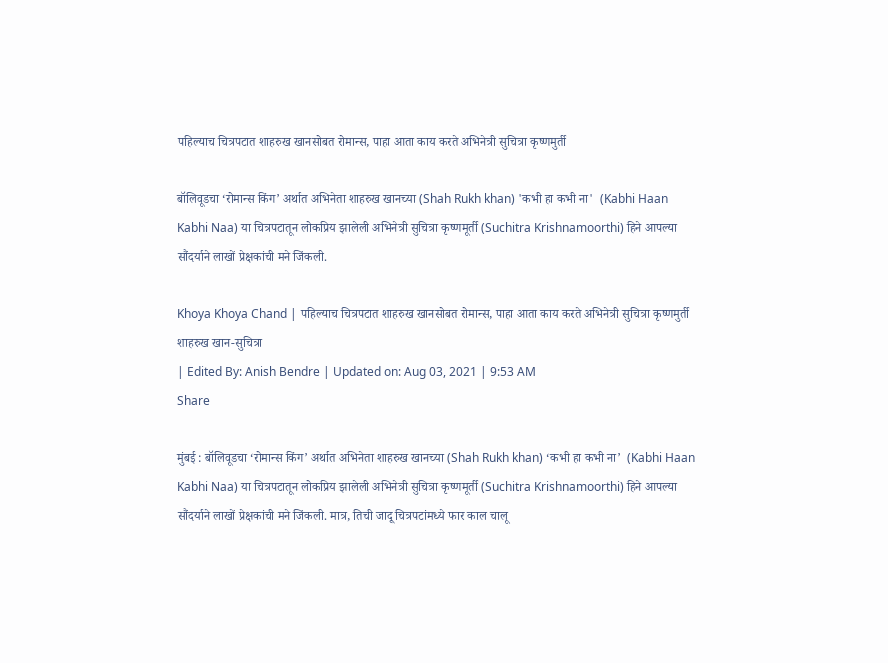पहिल्याच चित्रपटात शाहरुख खानसोबत रोमान्स, पाहा आता काय करते अभिनेत्री सुचित्रा कृष्णमुर्ती

बॉलिवूडचा ‘रोमान्स किंग’ अर्थात अभिनेता शाहरुख खानच्या (Shah Rukh khan) 'कभी हा कभी ना'  (Kabhi Haan Kabhi Naa) या चित्रपटातून लोकप्रिय झालेली अभिनेत्री सुचित्रा कृष्णमूर्ती (Suchitra Krishnamoorthi) हिने आपल्या सौंदर्याने लाखों प्रेक्षकांची मने जिंकली.

Khoya Khoya Chand | पहिल्याच चित्रपटात शाहरुख खानसोबत रोमान्स, पाहा आता काय करते अभिनेत्री सुचित्रा कृष्णमुर्ती
शाहरुख खान-सुचित्रा
| Edited By: Anish Bendre | Updated on: Aug 03, 2021 | 9:53 AM
Share

मुंबई : बॉलिवूडचा ‘रोमान्स किंग’ अर्थात अभिनेता शाहरुख खानच्या (Shah Rukh khan) ‘कभी हा कभी ना’  (Kabhi Haan Kabhi Naa) या चित्रपटातून लोकप्रिय झालेली अभिनेत्री सुचित्रा कृष्णमूर्ती (Suchitra Krishnamoorthi) हिने आपल्या सौंदर्याने लाखों प्रेक्षकांची मने जिंकली. मात्र, तिची जादू चित्रपटांमध्ये फार काल चालू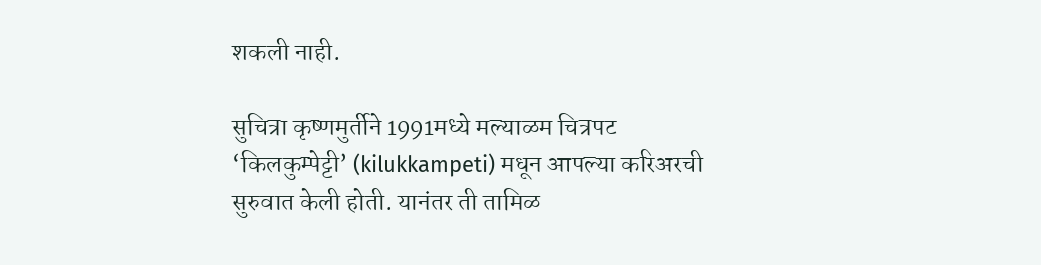शकली नाही.

सुचित्रा कृष्णमुर्तीने 1991मध्ये मल्याळम चित्रपट ‘किलकुम्पेट्टी’ (kilukkampeti) मधून आपल्या करिअरची सुरुवात केली होती. यानंतर ती तामिळ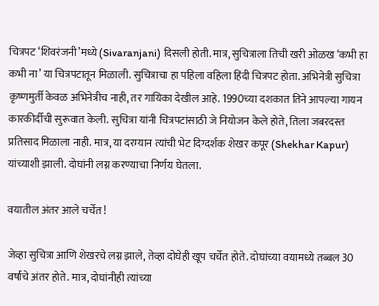चित्रपट ‘शिवरंजनी’मध्ये (Sivaranjani) दिसली होती. मात्र, सुचित्राला तिची खरी ओळख ‘कभी हा कभी ना’ या चित्रपटातून मिळाली. सुचित्राचा हा पहिला वहिला हिंदी चित्रपट होता. अभिनेत्री सुचित्रा कृष्णमुर्ती केवळ अभिनेत्रीच नाही, तर गायिका देखील आहे. 1990च्या दशकात तिने आपल्या गायन कारकीर्दीची सुरूवात केली. सुचित्रा यांनी चित्रपटांसाठी जे नियोजन केले होते, तिला जबरदस्त प्रतिसाद मिळाला नाही. मात्र, या दरम्यान त्यांची भेट दिग्दर्शक शेखर कपूर (Shekhar Kapur) यांच्याशी झाली. दोघांनी लग्न करण्याचा निर्णय घेतला.

वयातील अंतर आले चर्चेत!

जेव्हा सुचित्रा आणि शेखरचे लग्न झाले, तेव्हा दोघेही खूप चर्चेत होते. दोघांच्या वयामध्ये तब्बल 30 वर्षांचे अंतर होते. मात्र, दोघांनीही त्यांच्या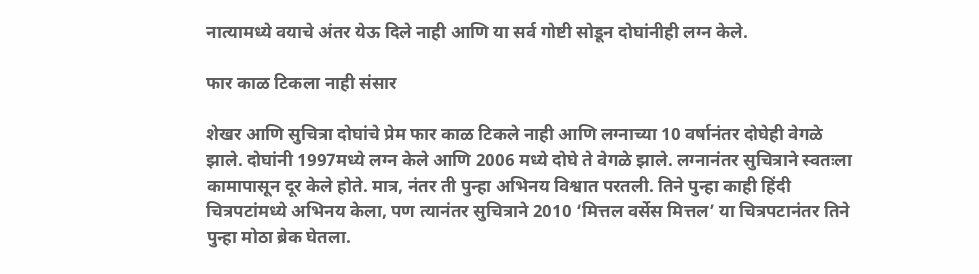नात्यामध्ये वयाचे अंतर येऊ दिले नाही आणि या सर्व गोष्टी सोडून दोघांनीही लग्न केले.

फार काळ टिकला नाही संसार

शेखर आणि सुचित्रा दोघांचे प्रेम फार काळ टिकले नाही आणि लग्नाच्या 10 वर्षानंतर दोघेही वेगळे झाले. दोघांनी 1997मध्ये लग्न केले आणि 2006 मध्ये दोघे ते वेगळे झाले. लग्नानंतर सुचित्राने स्वतःला कामापासून दूर केले होते. मात्र, नंतर ती पुन्हा अभिनय विश्वात परतली. तिने पुन्हा काही हिंदी चित्रपटांमध्ये अभिनय केला, पण त्यानंतर सुचित्राने 2010 ‘मित्तल वर्सेस मित्तल’ या चित्रपटानंतर तिने पुन्हा मोठा ब्रेक घेतला.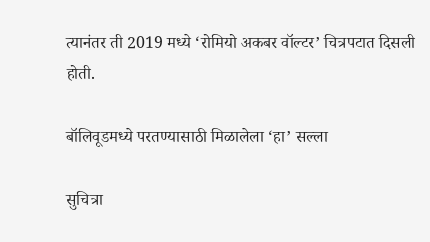त्यानंतर ती 2019 मध्ये ‘रोमियो अकबर वॉल्टर’ चित्रपटात दिसली होती.

बॉलिवूडमध्ये परतण्यासाठी मिळालेला ‘हा’ सल्ला

सुचित्रा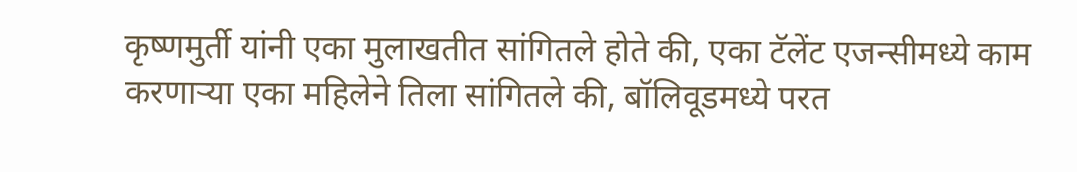कृष्णमुर्ती यांनी एका मुलाखतीत सांगितले होते की, एका टॅलेंट एजन्सीमध्ये काम करणाऱ्या एका महिलेने तिला सांगितले की, बॉलिवूडमध्ये परत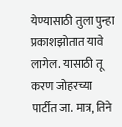येण्यासाठी तुला पुन्हा प्रकाशझोतात यावे लागेल. यासाठी तू करण जोहरच्या पार्टीत जा. मात्र, तिने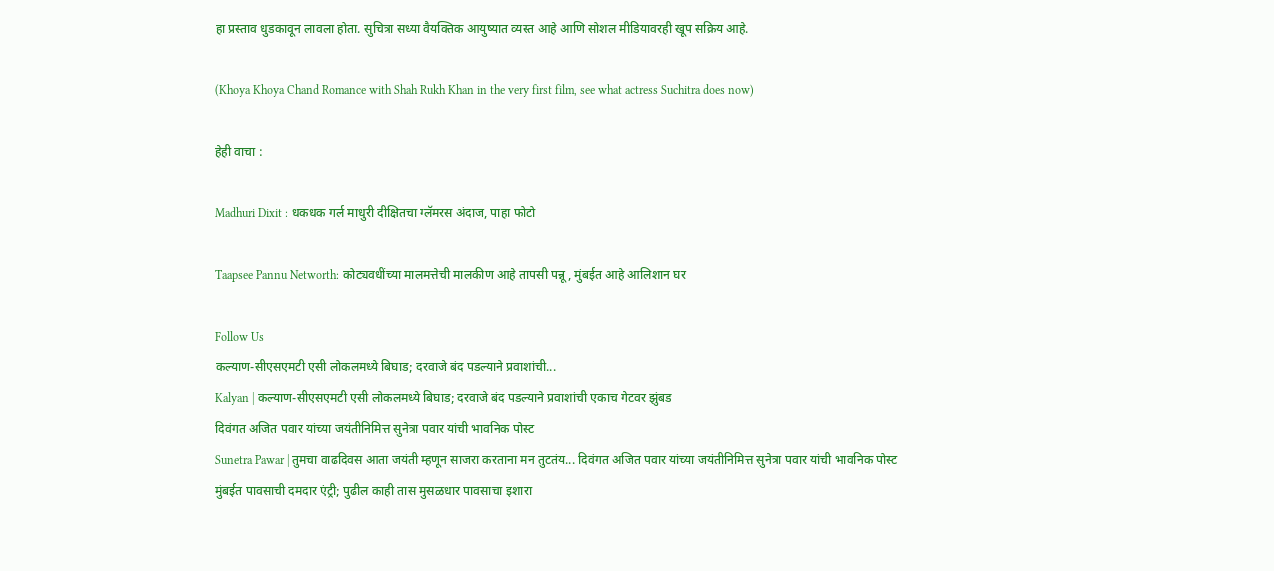हा प्रस्ताव धुडकावून लावला होता. सुचित्रा सध्या वैयक्तिक आयुष्यात व्यस्त आहे आणि सोशल मीडियावरही खूप सक्रिय आहे.

(Khoya Khoya Chand Romance with Shah Rukh Khan in the very first film, see what actress Suchitra does now)

हेही वाचा :

Madhuri Dixit : धकधक गर्ल माधुरी दीक्षितचा ग्लॅमरस अंदाज, पाहा फोटो

Taapsee Pannu Networth: कोट्यवधींच्या मालमत्तेची मालकीण आहे तापसी पन्नू, मुंबईत आहे आलिशान घर

Follow Us
कल्याण-सीएसएमटी एसी लोकलमध्ये बिघाड; दरवाजे बंद पडल्याने प्रवाशांची...
Kalyan | कल्याण-सीएसएमटी एसी लोकलमध्ये बिघाड; दरवाजे बंद पडल्याने प्रवाशांची एकाच गेटवर झुंबड
दिवंगत अजित पवार यांच्या जयंतीनिमित्त सुनेत्रा पवार यांची भावनिक पोस्ट
Sunetra Pawar | तुमचा वाढदिवस आता जयंती म्हणून साजरा करताना मन तुटतंय... दिवंगत अजित पवार यांच्या जयंतीनिमित्त सुनेत्रा पवार यांची भावनिक पोस्ट
मुंबईत पावसाची दमदार एंट्री; पुढील काही तास मुसळधार पावसाचा इशारा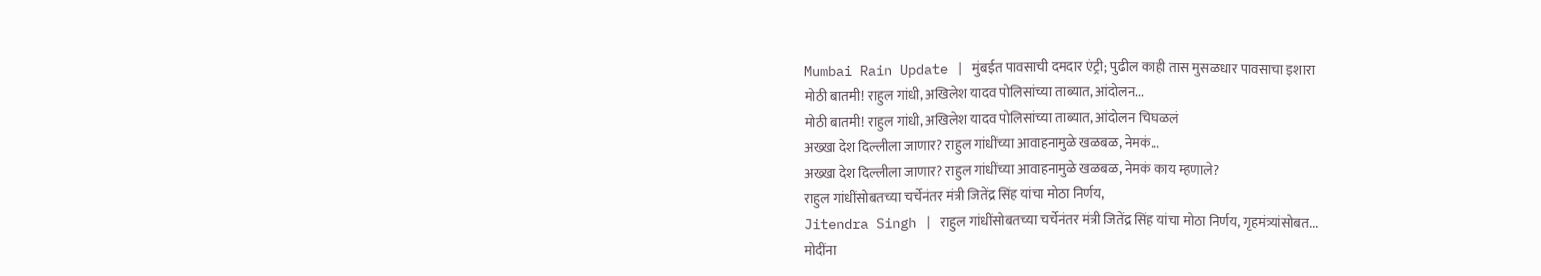Mumbai Rain Update | मुंबईत पावसाची दमदार एंट्री; पुढील काही तास मुसळधार पावसाचा इशारा
मोठी बातमी! राहुल गांधी, अखिलेश यादव पोलिसांच्या ताब्यात, आंदोलन...
मोठी बातमी! राहुल गांधी, अखिलेश यादव पोलिसांच्या ताब्यात, आंदोलन चिघळलं
अख्खा देश दिल्लीला जाणार? राहुल गांधींच्या आवाहनामुळे खळबळ, नेमकं...
अख्खा देश दिल्लीला जाणार? राहुल गांधींच्या आवाहनामुळे खळबळ, नेमकं काय म्हणाले?
राहुल गांधींसोबतच्या चर्चेनंतर मंत्री जितेंद्र सिंह यांचा मोठा निर्णय,
Jitendra Singh | राहुल गांधींसोबतच्या चर्चेनंतर मंत्री जितेंद्र सिंह यांचा मोठा निर्णय, गृहमंत्र्यांसोबत...
मोदींना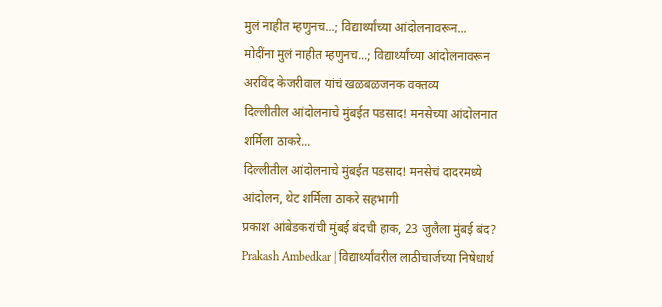मुलं नाहीत म्हणुनच...; विद्यार्थ्यांच्या आंदोलनावरून...
मोदींना मुलं नाहीत म्हणुनच...; विद्यार्थ्यांच्या आंदोलनावरून अरविंद केजरीवाल यांचं खळबळजनक वक्तव्य
दिल्लीतील आंदोलनाचे मुंबईत पडसाद! मनसेच्या आंदोलनात शर्मिला ठाकरे...
दिल्लीतील आंदोलनाचे मुंबईत पडसाद! मनसेचं दादरमध्ये आंदोलन, थेट शर्मिला ठाकरे सहभागी
प्रकाश आंबेडकरांची मुंबई बंदची हाक, 23 जुलैला मुंबई बंद?
Prakash Ambedkar | विद्यार्थ्यांवरील लाठीचार्जच्या निषेधार्थ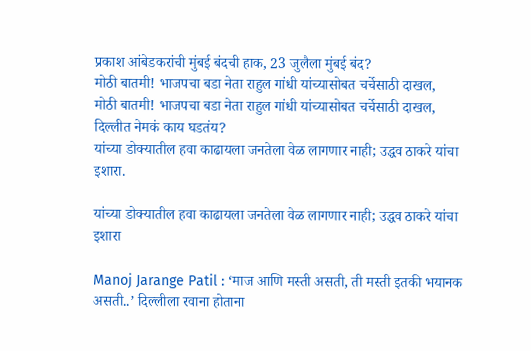प्रकाश आंबेडकरांची मुंबई बंदची हाक, 23 जुलैला मुंबई बंद?
मोठी बातमी! भाजपचा बडा नेता राहुल गांधी यांच्यासोबत चर्चेसाठी दाखल,
मोठी बातमी! भाजपचा बडा नेता राहुल गांधी यांच्यासोबत चर्चेसाठी दाखल, दिल्लीत नेमकं काय घडतंय?
यांच्या डोक्यातील हवा काढायला जनतेला वेळ लागणार नाही; उद्धव ठाकरे यांचा इशारा.

यांच्या डोक्यातील हवा काढायला जनतेला वेळ लागणार नाही; उद्धव ठाकरे यांचा इशारा

Manoj Jarange Patil : ‘माज आणि मस्ती असती, ती मस्ती इतकी भयानक असती..’ दिल्लीला रवाना होताना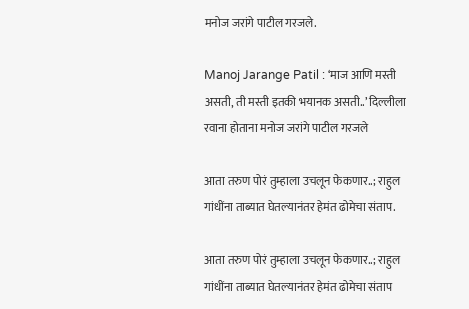मनोज जरांगे पाटील गरजले.

Manoj Jarange Patil : ‘माज आणि मस्ती असती, ती मस्ती इतकी भयानक असती..’ दिल्लीला रवाना होताना मनोज जरांगे पाटील गरजले

आता तरुण पोरं तुम्हाला उचलून फेकणार..; राहुल गांधींना ताब्यात घेतल्यानंतर हेमंत ढोमेचा संताप.

आता तरुण पोरं तुम्हाला उचलून फेकणार..; राहुल गांधींना ताब्यात घेतल्यानंतर हेमंत ढोमेचा संताप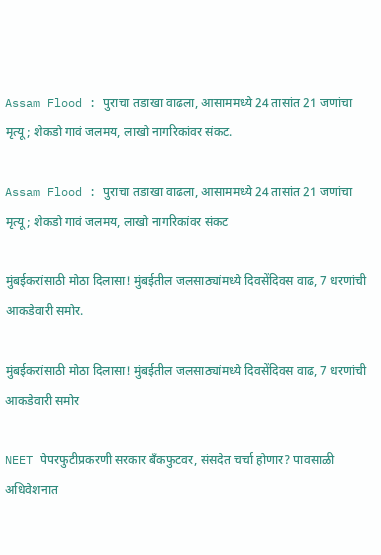Assam Flood : पुराचा तडाखा वाढला, आसाममध्ये 24 तासांत 21 जणांचा मृत्यू; शेकडो गावं जलमय, लाखो नागरिकांवर संकट.

Assam Flood : पुराचा तडाखा वाढला, आसाममध्ये 24 तासांत 21 जणांचा मृत्यू; शेकडो गावं जलमय, लाखो नागरिकांवर संकट

मुंबईकरांसाठी मोठा दिलासा! मुंबईतील जलसाठ्यांमध्ये दिवसेंदिवस वाढ, 7 धरणांची आकडेवारी समोर.

मुंबईकरांसाठी मोठा दिलासा! मुंबईतील जलसाठ्यांमध्ये दिवसेंदिवस वाढ, 7 धरणांची आकडेवारी समोर

NEET पेपरफुटीप्रकरणी सरकार बँकफुटवर, संसदेत चर्चा होणार? पावसाळी अधिवेशनात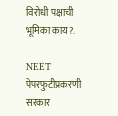विरोधी पक्षाची भूमिका काय?.

NEET पेपरफुटीप्रकरणी सरकार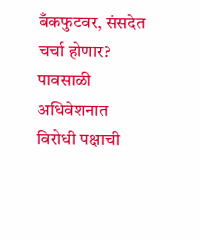बँकफुटवर, संसदेत चर्चा होणार? पावसाळी अधिवेशनात विरोधी पक्षाची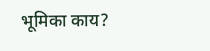भूमिका काय?